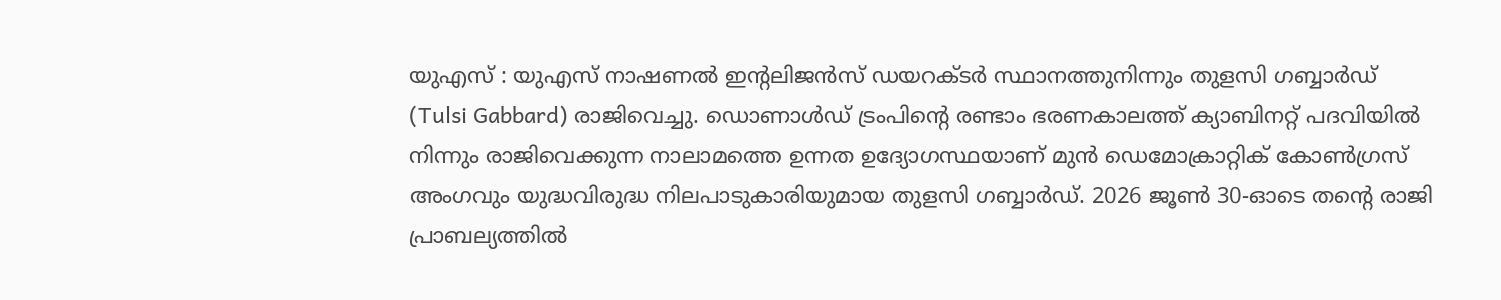യുഎസ് : യുഎസ് നാഷണൽ ഇന്റലിജൻസ് ഡയറക്ടർ സ്ഥാനത്തുനിന്നും തുളസി ഗബ്ബാർഡ് (Tulsi Gabbard) രാജിവെച്ചു. ഡൊണാൾഡ് ട്രംപിന്റെ രണ്ടാം ഭരണകാലത്ത് ക്യാബിനറ്റ് പദവിയിൽ നിന്നും രാജിവെക്കുന്ന നാലാമത്തെ ഉന്നത ഉദ്യോഗസ്ഥയാണ് മുൻ ഡെമോക്രാറ്റിക് കോൺഗ്രസ് അംഗവും യുദ്ധവിരുദ്ധ നിലപാടുകാരിയുമായ തുളസി ഗബ്ബാർഡ്. 2026 ജൂൺ 30-ഓടെ തന്റെ രാജി പ്രാബല്യത്തിൽ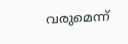വരുമെന്ന്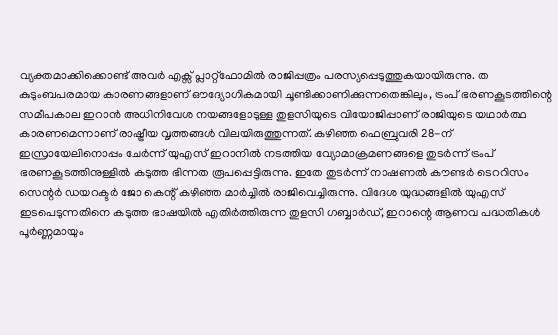വ്യക്തമാക്കിക്കൊണ്ട് അവർ എക്സ് പ്ലാറ്റ്ഫോമിൽ രാജിപ്പത്രം പരസ്യപ്പെടുത്തുകയായിരുന്നു. ത
കുടുംബപരമായ കാരണങ്ങളാണ് ഔദ്യോഗികമായി ചൂണ്ടിക്കാണിക്കുന്നതെങ്കിലും, ട്രംപ് ഭരണകൂടത്തിന്റെ സമീപകാല ഇറാൻ അധിനിവേശ നയങ്ങളോടുള്ള തുളസിയുടെ വിയോജിപ്പാണ് രാജിയുടെ യഥാർത്ഥ കാരണമെന്നാണ് രാഷ്ട്രീയ വൃത്തങ്ങൾ വിലയിരുത്തുന്നത്. കഴിഞ്ഞ ഫെബ്രുവരി 28-ന് ഇസ്രായേലിനൊപ്പം ചേർന്ന് യുഎസ് ഇറാനിൽ നടത്തിയ വ്യോമാക്രമണങ്ങളെ തുടർന്ന് ട്രംപ് ഭരണകൂടത്തിനുള്ളിൽ കടുത്ത ഭിന്നത രൂപപ്പെട്ടിരുന്നു. ഇതേ തുടർന്ന് നാഷണൽ കൗണ്ടർ ടെററിസം സെന്റർ ഡയറക്ടർ ജോ കെന്റ് കഴിഞ്ഞ മാർച്ചിൽ രാജിവെച്ചിരുന്നു. വിദേശ യുദ്ധങ്ങളിൽ യുഎസ് ഇടപെടുന്നതിനെ കടുത്ത ഭാഷയിൽ എതിർത്തിരുന്ന തുളസി ഗബ്ബാർഡ്, ഇറാന്റെ ആണവ പദ്ധതികൾ പൂർണ്ണമായും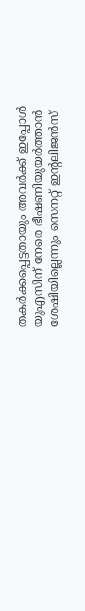തകർക്കപ്പെട്ടതായും അവർക്ക് ഇപ്പോൾ യുഎസിന് നേരെ ഭീഷണിയുയർത്താൻ ശേഷിയില്ലെന്നും സെനറ്റ് ഇന്റലിജൻസ്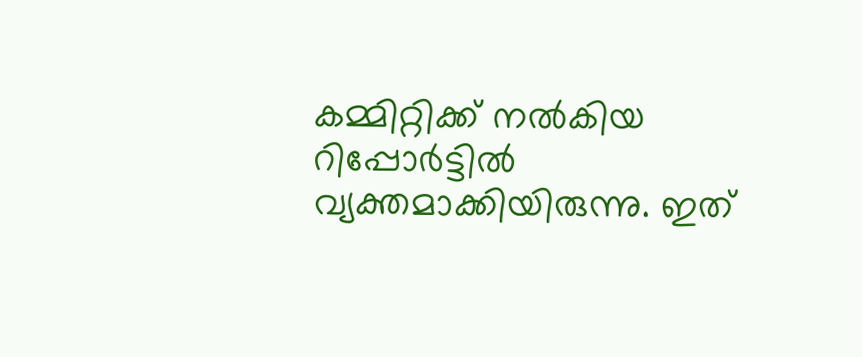കമ്മിറ്റിക്ക് നൽകിയ റിപ്പോർട്ടിൽ വ്യക്തമാക്കിയിരുന്നു. ഇത്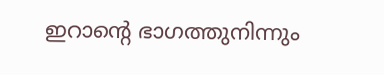ഇറാന്റെ ഭാഗത്തുനിന്നും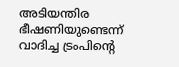അടിയന്തിര ഭീഷണിയുണ്ടെന്ന് വാദിച്ച ട്രംപിന്റെ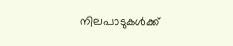നിലപാടുകൾക്ക്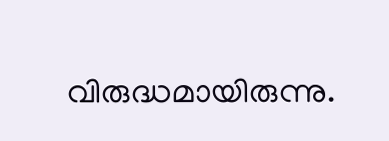വിരുദ്ധമായിരുന്നു.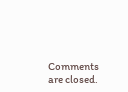Comments are closed.